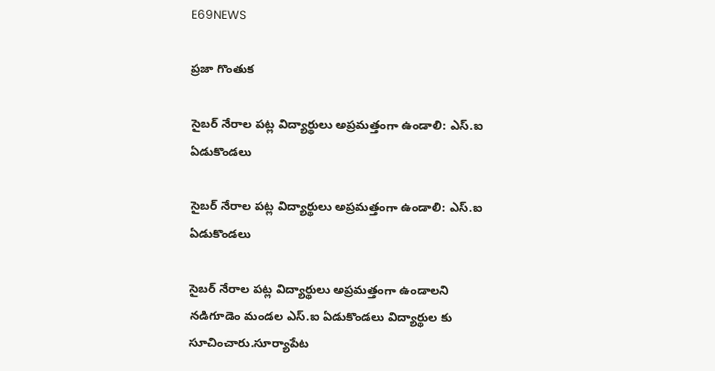E69NEWS

ప్రజా గొంతుక

సైబర్ నేరాల పట్ల విద్యార్థులు అప్రమత్తంగా ఉండాలి: ఎస్.ఐ ఏడుకొండలు

సైబర్ నేరాల పట్ల విద్యార్థులు అప్రమత్తంగా ఉండాలి: ఎస్.ఐ ఏడుకొండలు

సైబర్ నేరాల పట్ల విద్యార్థులు అప్రమత్తంగా ఉండాలని నడిగూడెం మండల ఎస్.ఐ ఏడుకొండలు విద్యార్థుల కు సూచించారు.సూర్యాపేట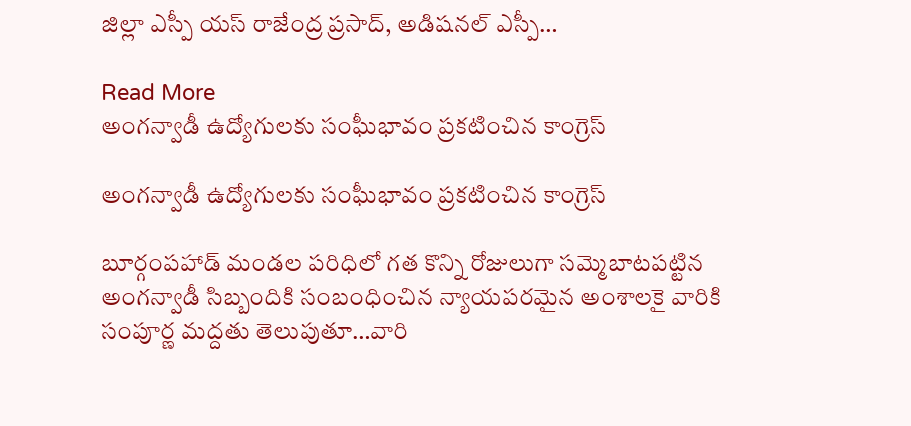జిల్లా ఎస్పీ యస్ రాజేంద్ర ప్రసాద్, అడిషనల్ ఎస్పీ…

Read More
అంగన్వాడీ ఉద్యోగులకు సంఘీభావం ప్రకటించిన కాంగ్రెస్

అంగన్వాడీ ఉద్యోగులకు సంఘీభావం ప్రకటించిన కాంగ్రెస్

బూర్గంపహాడ్ మండల పరిధిలో గత కొన్ని రోజులుగా సమ్మెబాటపట్టిన అంగన్వాడీ సిబ్బందికి సంబంధించిన న్యాయపరమైన అంశాలకై వారికి సంపూర్ణ మద్దతు తెలుపుతూ…వారి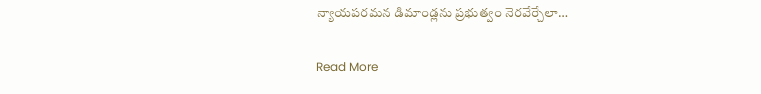న్యాయపరమన డిమాండ్లను ప్రభుత్వం నెరవేర్చేలా…

Read More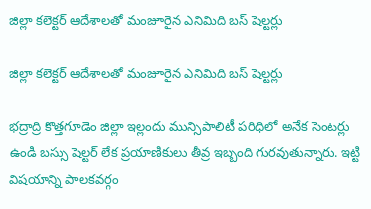జిల్లా కలెక్టర్ ఆదేశాలతో మంజూరైన ఎనిమిది బస్ షెల్టర్లు

జిల్లా కలెక్టర్ ఆదేశాలతో మంజూరైన ఎనిమిది బస్ షెల్టర్లు

భద్రాద్రి కొత్తగూడెం జిల్లా ఇల్లందు మున్సిపాలిటీ పరిధిలో అనేక సెంటర్లు ఉండి బస్సు షెల్టర్ లేక ప్రయాణికులు తీవ్ర ఇబ్బంది గురవుతున్నారు. ఇట్టి విషయాన్ని పాలకవర్గం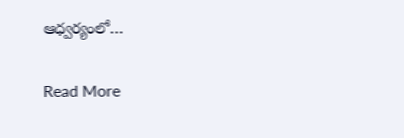ఆధ్వర్యంలో…

Read More